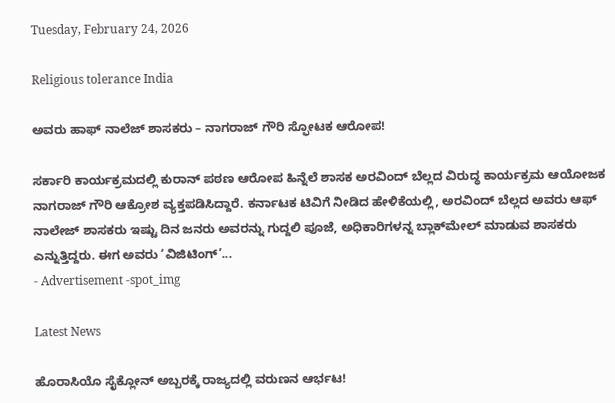Tuesday, February 24, 2026

Religious tolerance India

ಅವರು ಹಾಫ್ ನಾಲೆಜ್ ಶಾಸಕರು – ನಾಗರಾಜ್ ಗೌರಿ ಸ್ಫೋಟಕ ಆರೋಪ!

ಸರ್ಕಾರಿ ಕಾರ್ಯಕ್ರಮದಲ್ಲಿ ಕುರಾನ್ ಪಠಣ ಆರೋಪ ಹಿನ್ನೆಲೆ ಶಾಸಕ ಅರವಿಂದ್ ಬೆಲ್ಲದ ವಿರುದ್ಧ ಕಾರ್ಯಕ್ರಮ ಆಯೋಜಕ ನಾಗರಾಜ್ ಗೌರಿ ಆಕ್ರೋಶ ವ್ಯಕ್ತಪಡಿಸಿದ್ದಾರೆ. ಕರ್ನಾಟಕ ಟಿವಿಗೆ ನೀಡಿದ ಹೇಳಿಕೆಯಲ್ಲಿ, ಅರವಿಂದ್ ಬೆಲ್ಲದ ಅವರು ಆಫ್ ನಾಲೇಜ್ ಶಾಸಕರು ಇಷ್ಟು ದಿನ ಜನರು ಅವರನ್ನು ಗುದ್ದಲಿ ಪೂಜೆ, ಅಧಿಕಾರಿಗಳನ್ನ ಬ್ಲಾಕ್‌ಮೇಲ್ ಮಾಡುವ ಶಾಸಕರು ಎನ್ನುತ್ತಿದ್ದರು. ಈಗ ಅವರು ‘ವಿಜಿಟಿಂಗ್’...
- Advertisement -spot_img

Latest News

ಹೊರಾಸಿಯೊ ಸೈಕ್ಲೋನ್ ಅಬ್ಬರಕ್ಕೆ ರಾಜ್ಯದಲ್ಲಿ ವರುಣನ ಆರ್ಭಟ!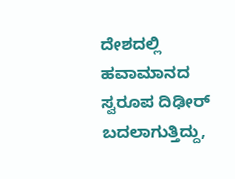ದೇಶದಲ್ಲಿ ಹವಾಮಾನದ ಸ್ವರೂಪ ದಿಢೀರ್ ಬದಲಾಗುತ್ತಿದ್ದು,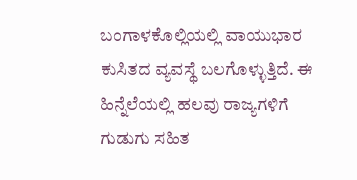ಬಂಗಾಳಕೊಲ್ಲಿಯಲ್ಲಿ ವಾಯುಭಾರ ಕುಸಿತದ ವ್ಯವಸ್ಥೆ ಬಲಗೊಳ್ಳುತ್ತಿದೆ. ಈ ಹಿನ್ನೆಲೆಯಲ್ಲಿ ಹಲವು ರಾಜ್ಯಗಳಿಗೆ ಗುಡುಗು ಸಹಿತ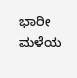ಭಾರೀ ಮಳೆಯ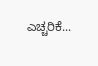ಎಚ್ಚರಿಕೆ...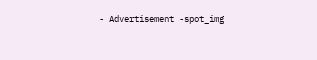- Advertisement -spot_img